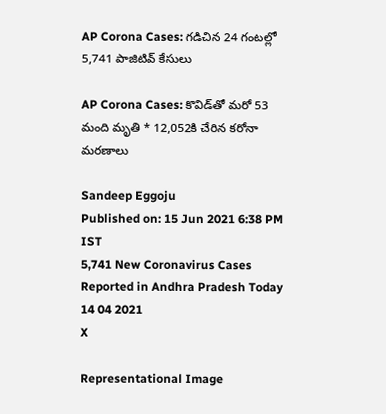AP Corona Cases: గడిచిన 24 గంటల్లో 5,741 పాజిటివ్ కేసులు

AP Corona Cases: కొవిడ్‌తో మరో 53 మంది మృతి * 12,052కి చేరిన కరోనా మరణాలు

Sandeep Eggoju
Published on: 15 Jun 2021 6:38 PM IST
5,741 New Coronavirus Cases Reported in Andhra Pradesh Today 14 04 2021
X

Representational Image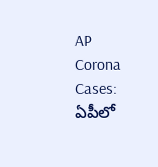AP Corona Cases: ఏపీలో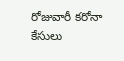రోజువారీ కరోనా కేసులు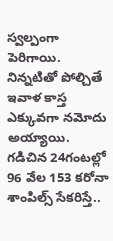స్వల్పంగా పెరిగాయి. నిన్నటితో పోల్చితే ఇవాళ కాస్త ఎక్కువగా నమోదు అయ్యాయి. గడిచిన 24గంటల్లో 96 వేల 153 కరోనా శాంపిల్స్ సేకరిస్తే..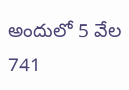అందులో 5 వేల 741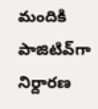మందికి పాజిటివ్‌గా నిర్దారణ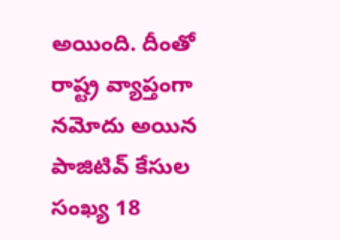అయింది. దీంతో రాష్ట్ర వ్యాప్తంగా నమోదు అయిన పాజిటివ్ కేసుల సంఖ్య 18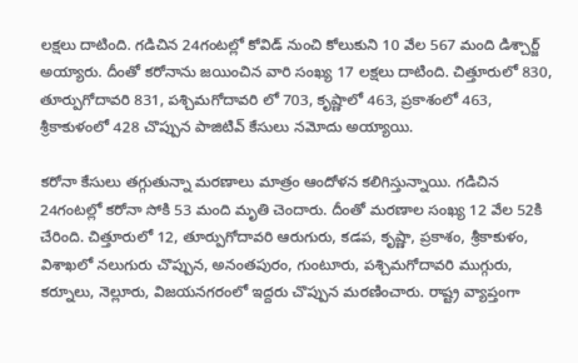లక్షలు దాటింది. గడిచిన 24గంటల్లో కోవిడ్ నుంచి కోలుకుని 10 వేల 567 మంది డిశ్చార్జ్ అయ్యారు. దీంతో కరోనాను జయించిన వారి సంఖ్య 17 లక్షలు దాటింది. చిత్తూరులో 830, తూర్పుగోదావరి 831, పశ్చిమగోదావరి లో 703, కృష్ణాలో 463, ప్రకాశంలో 463, శ్రీకాకుళంలో 428 చొప్పున పాజిటివ్ కేసులు నమోదు అయ్యాయి.

కరోనా కేసులు తగ్గుతున్నా మరణాలు మాత్రం ఆందోళన కలిగిస్తున్నాయి. గడిచిన 24గంటల్లో కరోనా సోకి 53 మంది మృతి చెందారు. దీంతో మరణాల సంఖ్య 12 వేల 52కి చేరింది. చిత్తూరులో 12, తూర్పుగోదావరి ఆరుగురు, కడప, కృష్ణా, ప్రకాశం, శ్రీకాకుళం, విశాఖలో నలుగురు చొప్పున, అనంతపురం, గుంటూరు, పశ్చిమగోదావరి ముగ్గురు, కర్నూలు, నెల్లూరు, విజయనగరంలో ఇద్దరు చొప్పున మరణించారు. రాష్ట్ర వ్యాప్తంగా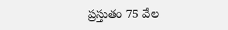ప్రస్తుతం 75 వేల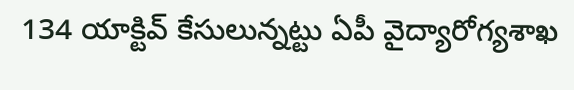134 యాక్టివ్ కేసులున్నట్టు ఏపీ వైద్యారోగ్యశాఖ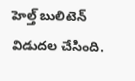హెల్త్ బులిటెన్ విడుదల చేసింది.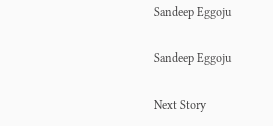Sandeep Eggoju

Sandeep Eggoju

Next Story